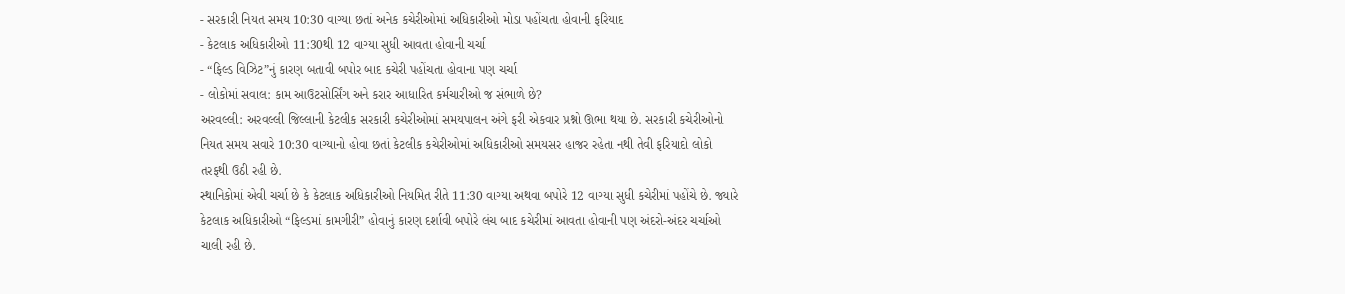- સરકારી નિયત સમય 10:30 વાગ્યા છતાં અનેક કચેરીઓમાં અધિકારીઓ મોડા પહોંચતા હોવાની ફરિયાદ
- કેટલાક અધિકારીઓ 11:30થી 12 વાગ્યા સુધી આવતા હોવાની ચર્ચા
- “ફિલ્ડ વિઝિટ”નું કારણ બતાવી બપોર બાદ કચેરી પહોંચતા હોવાના પણ ચર્ચા
- લોકોમાં સવાલ: કામ આઉટસોર્સિંગ અને કરાર આધારિત કર્મચારીઓ જ સંભાળે છે?
અરવલ્લી: અરવલ્લી જિલ્લાની કેટલીક સરકારી કચેરીઓમાં સમયપાલન અંગે ફરી એકવાર પ્રશ્નો ઊભા થયા છે. સરકારી કચેરીઓનો નિયત સમય સવારે 10:30 વાગ્યાનો હોવા છતાં કેટલીક કચેરીઓમાં અધિકારીઓ સમયસર હાજર રહેતા નથી તેવી ફરિયાદો લોકો તરફથી ઉઠી રહી છે.
સ્થાનિકોમાં એવી ચર્ચા છે કે કેટલાક અધિકારીઓ નિયમિત રીતે 11:30 વાગ્યા અથવા બપોરે 12 વાગ્યા સુધી કચેરીમાં પહોંચે છે. જ્યારે કેટલાક અધિકારીઓ “ફિલ્ડમાં કામગીરી” હોવાનું કારણ દર્શાવી બપોરે લંચ બાદ કચેરીમાં આવતા હોવાની પણ અંદરો-અંદર ચર્ચાઓ ચાલી રહી છે.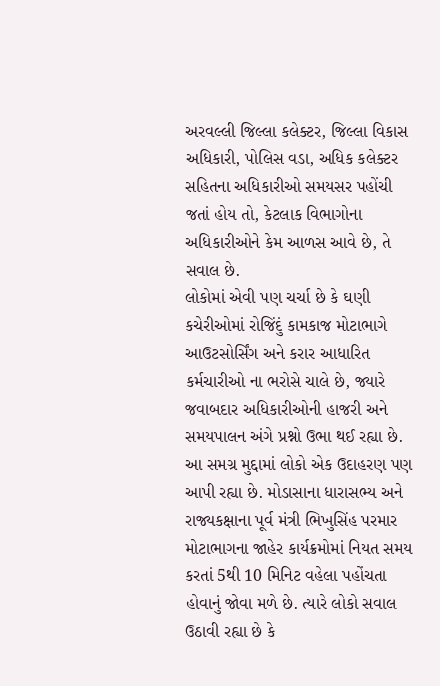અરવલ્લી જિલ્લા કલેક્ટર, જિલ્લા વિકાસ અધિકારી, પોલિસ વડા, અધિક કલેક્ટર સહિતના અધિકારીઓ સમયસર પહોંચી જતાં હોય તો, કેટલાક વિભાગોના અધિકારીઓને કેમ આળસ આવે છે, તે સવાલ છે.
લોકોમાં એવી પણ ચર્ચા છે કે ઘણી કચેરીઓમાં રોજિંદું કામકાજ મોટાભાગે આઉટસોર્સિંગ અને કરાર આધારિત કર્મચારીઓ ના ભરોસે ચાલે છે, જ્યારે જવાબદાર અધિકારીઓની હાજરી અને સમયપાલન અંગે પ્રશ્નો ઉભા થઈ રહ્યા છે. આ સમગ્ર મુદ્દામાં લોકો એક ઉદાહરણ પણ આપી રહ્યા છે. મોડાસાના ધારાસભ્ય અને રાજ્યકક્ષાના પૂર્વ મંત્રી ભિખુસિંહ પરમાર મોટાભાગના જાહેર કાર્યક્રમોમાં નિયત સમય કરતાં 5થી 10 મિનિટ વહેલા પહોંચતા હોવાનું જોવા મળે છે. ત્યારે લોકો સવાલ ઉઠાવી રહ્યા છે કે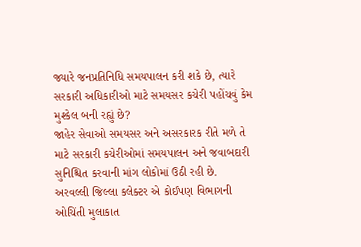જ્યારે જનપ્રતિનિધિ સમયપાલન કરી શકે છે, ત્યારે સરકારી અધિકારીઓ માટે સમયસર કચેરી પહોંચવું કેમ મુશ્કેલ બની રહ્યું છે?
જાહેર સેવાઓ સમયસર અને અસરકારક રીતે મળે તે માટે સરકારી કચેરીઓમાં સમયપાલન અને જવાબદારી સુનિશ્ચિત કરવાની માંગ લોકોમાં ઉઠી રહી છે. અરવલ્લી જિલ્લા કલેક્ટર એ કોઈપણ વિભાગની ઓચિંતી મુલાકાત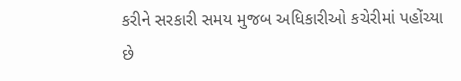કરીને સરકારી સમય મુજબ અધિકારીઓ કચેરીમાં પહોંચ્યા છે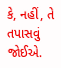કે, નહીં, તે તપાસવું જોઈએ.